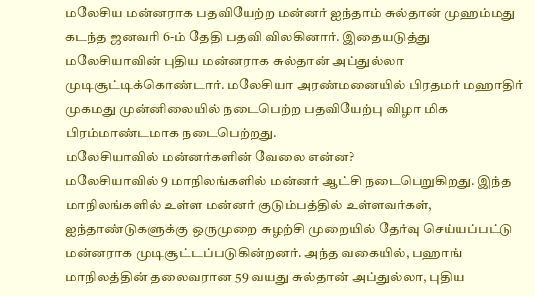மலேசிய மன்னராக பதவியேற்ற மன்னர் ஐந்தாம் சுல்தான் முஹம்மது கடந்த ஜனவரி 6-ம் தேதி பதவி விலகினார். இதையடுத்து மலேசியாவின் புதிய மன்னராக சுல்தான் அப்துல்லா முடிசூட்டிக்கொண்டார். மலேசியா அரண்மனையில் பிரதமர் மஹாதிர் முகமது முன்னிலையில் நடைபெற்ற பதவியேற்பு விழா மிக பிரம்மாண்டமாக நடைபெற்றது.
மலேசியாவில் மன்னர்களின் வேலை என்ன?
மலேசியாவில் 9 மாநிலங்களில் மன்னர் ஆட்சி நடைபெறுகிறது. இந்த மாநிலங்களில் உள்ள மன்னர் குடும்பத்தில் உள்ளவர்கள், ஐந்தாண்டுகளுக்கு ஒருமுறை சுழற்சி முறையில் தேர்வு செய்யப்பட்டு மன்னராக முடிசூட்டப்படுகின்றனர். அந்த வகையில், பஹாங் மாநிலத்தின் தலைவரான 59 வயது சுல்தான் அப்துல்லா, புதிய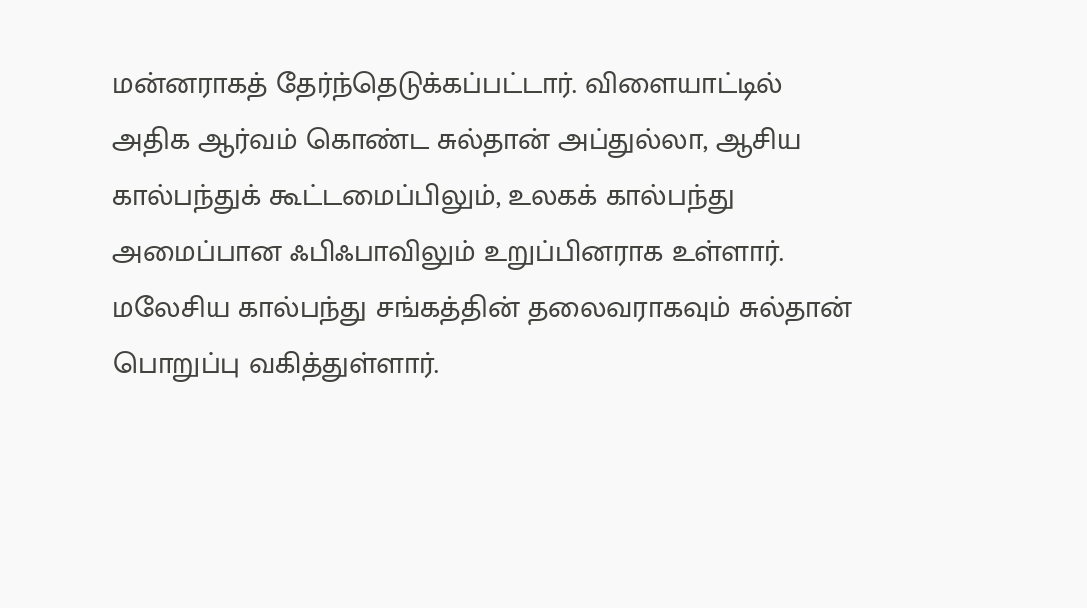மன்னராகத் தேர்ந்தெடுக்கப்பட்டார். விளையாட்டில் அதிக ஆர்வம் கொண்ட சுல்தான் அப்துல்லா, ஆசிய கால்பந்துக் கூட்டமைப்பிலும், உலகக் கால்பந்து அமைப்பான ஃபிஃபாவிலும் உறுப்பினராக உள்ளார். மலேசிய கால்பந்து சங்கத்தின் தலைவராகவும் சுல்தான் பொறுப்பு வகித்துள்ளார்.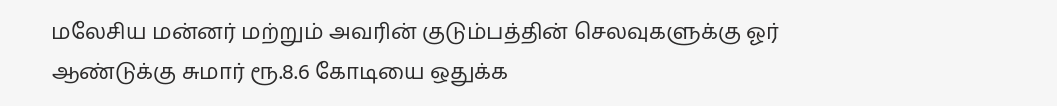மலேசிய மன்னர் மற்றும் அவரின் குடும்பத்தின் செலவுகளுக்கு ஓர் ஆண்டுக்கு சுமார் ரூ.8.6 கோடியை ஒதுக்க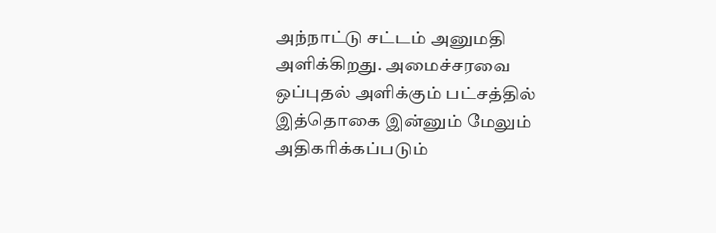அந்நாட்டு சட்டம் அனுமதி அளிக்கிறது. அமைச்சரவை ஒப்புதல் அளிக்கும் பட்சத்தில் இத்தொகை இன்னும் மேலும் அதிகரிக்கப்படும்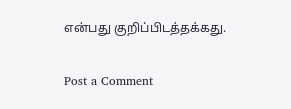என்பது குறிப்பிடத்தக்கது.

Post a Comment